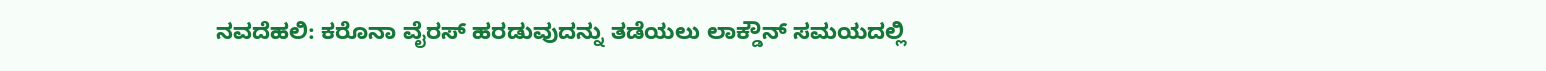ನವದೆಹಲಿ: ಕರೊನಾ ವೈರಸ್ ಹರಡುವುದನ್ನು ತಡೆಯಲು ಲಾಕ್ಡೌನ್ ಸಮಯದಲ್ಲಿ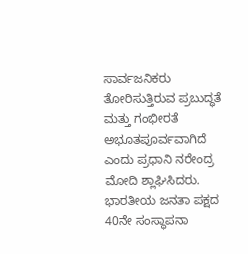ಸಾರ್ವಜನಿಕರು ತೋರಿಸುತ್ತಿರುವ ಪ್ರಬುದ್ಧತೆ ಮತ್ತು ಗಂಭೀರತೆ ಅಭೂತಪೂರ್ವವಾಗಿದೆ ಎಂದು ಪ್ರಧಾನಿ ನರೇಂದ್ರ ಮೋದಿ ಶ್ಲಾಘಿಸಿದರು.
ಭಾರತೀಯ ಜನತಾ ಪಕ್ಷದ 40ನೇ ಸಂಸ್ಥಾಪನಾ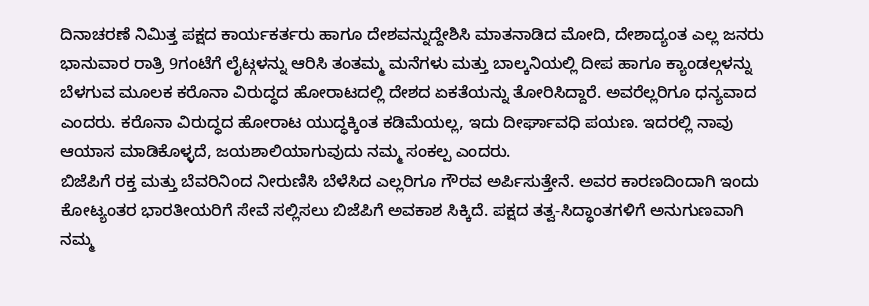ದಿನಾಚರಣೆ ನಿಮಿತ್ತ ಪಕ್ಷದ ಕಾರ್ಯಕರ್ತರು ಹಾಗೂ ದೇಶವನ್ನುದ್ದೇಶಿಸಿ ಮಾತನಾಡಿದ ಮೋದಿ, ದೇಶಾದ್ಯಂತ ಎಲ್ಲ ಜನರು ಭಾನುವಾರ ರಾತ್ರಿ 9ಗಂಟೆಗೆ ಲೈಟ್ಗಳನ್ನು ಆರಿಸಿ ತಂತಮ್ಮ ಮನೆಗಳು ಮತ್ತು ಬಾಲ್ಕನಿಯಲ್ಲಿ ದೀಪ ಹಾಗೂ ಕ್ಯಾಂಡಲ್ಗಳನ್ನು ಬೆಳಗುವ ಮೂಲಕ ಕರೊನಾ ವಿರುದ್ಧದ ಹೋರಾಟದಲ್ಲಿ ದೇಶದ ಏಕತೆಯನ್ನು ತೋರಿಸಿದ್ದಾರೆ. ಅವರೆಲ್ಲರಿಗೂ ಧನ್ಯವಾದ ಎಂದರು. ಕರೊನಾ ವಿರುದ್ಧದ ಹೋರಾಟ ಯುದ್ಧಕ್ಕಿಂತ ಕಡಿಮೆಯಲ್ಲ, ಇದು ದೀರ್ಘಾವಧಿ ಪಯಣ. ಇದರಲ್ಲಿ ನಾವು ಆಯಾಸ ಮಾಡಿಕೊಳ್ಳದೆ, ಜಯಶಾಲಿಯಾಗುವುದು ನಮ್ಮ ಸಂಕಲ್ಪ ಎಂದರು.
ಬಿಜೆಪಿಗೆ ರಕ್ತ ಮತ್ತು ಬೆವರಿನಿಂದ ನೀರುಣಿಸಿ ಬೆಳೆಸಿದ ಎಲ್ಲರಿಗೂ ಗೌರವ ಅರ್ಪಿಸುತ್ತೇನೆ. ಅವರ ಕಾರಣದಿಂದಾಗಿ ಇಂದು ಕೋಟ್ಯಂತರ ಭಾರತೀಯರಿಗೆ ಸೇವೆ ಸಲ್ಲಿಸಲು ಬಿಜೆಪಿಗೆ ಅವಕಾಶ ಸಿಕ್ಕಿದೆ. ಪಕ್ಷದ ತತ್ವ-ಸಿದ್ಧಾಂತಗಳಿಗೆ ಅನುಗುಣವಾಗಿ ನಮ್ಮ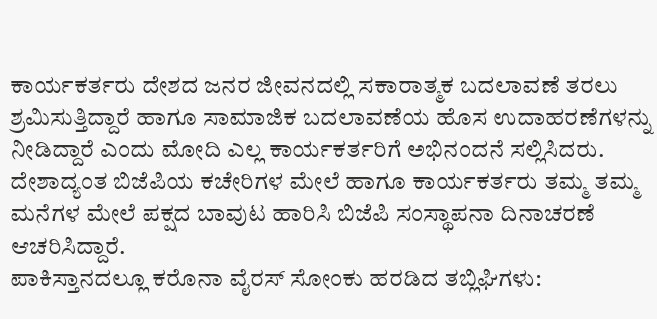ಕಾರ್ಯಕರ್ತರು ದೇಶದ ಜನರ ಜೀವನದಲ್ಲಿ ಸಕಾರಾತ್ಮಕ ಬದಲಾವಣೆ ತರಲು ಶ್ರಮಿಸುತ್ತಿದ್ದಾರೆ ಹಾಗೂ ಸಾಮಾಜಿಕ ಬದಲಾವಣೆಯ ಹೊಸ ಉದಾಹರಣೆಗಳನ್ನು ನೀಡಿದ್ದಾರೆ ಎಂದು ಮೋದಿ ಎಲ್ಲ ಕಾರ್ಯಕರ್ತರಿಗೆ ಅಭಿನಂದನೆ ಸಲ್ಲಿಸಿದರು. ದೇಶಾದ್ಯಂತ ಬಿಜೆಪಿಯ ಕಚೇರಿಗಳ ಮೇಲೆ ಹಾಗೂ ಕಾರ್ಯಕರ್ತರು ತಮ್ಮ ತಮ್ಮ ಮನೆಗಳ ಮೇಲೆ ಪಕ್ಷದ ಬಾವುಟ ಹಾರಿಸಿ ಬಿಜೆಪಿ ಸಂಸ್ಥಾಪನಾ ದಿನಾಚರಣೆ ಆಚರಿಸಿದ್ದಾರೆ.
ಪಾಕಿಸ್ತಾನದಲ್ಲೂ ಕರೊನಾ ವೈರಸ್ ಸೋಂಕು ಹರಡಿದ ತಬ್ಲಿಘಿಗಳು: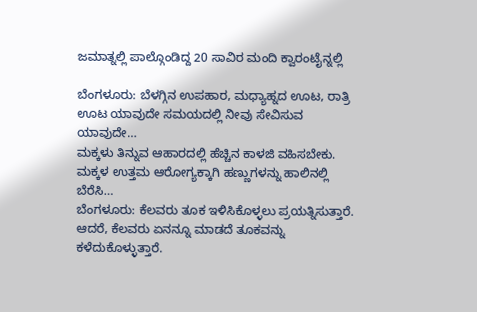ಜಮಾತ್ನಲ್ಲಿ ಪಾಲ್ಗೊಂಡಿದ್ದ 20 ಸಾವಿರ ಮಂದಿ ಕ್ವಾರಂಟೈನ್ನಲ್ಲಿ

ಬೆಂಗಳೂರು: ಬೆಳಗ್ಗಿನ ಉಪಹಾರ, ಮಧ್ಯಾಹ್ನದ ಊಟ, ರಾತ್ರಿ ಊಟ ಯಾವುದೇ ಸಮಯದಲ್ಲಿ ನೀವು ಸೇವಿಸುವ ಯಾವುದೇ…
ಮಕ್ಕಳು ತಿನ್ನುವ ಆಹಾರದಲ್ಲಿ ಹೆಚ್ಚಿನ ಕಾಳಜಿ ವಹಿಸಬೇಕು. ಮಕ್ಕಳ ಉತ್ತಮ ಆರೋಗ್ಯಕ್ಕಾಗಿ ಹಣ್ಣುಗಳನ್ನು ಹಾಲಿನಲ್ಲಿ ಬೆರೆಸಿ…
ಬೆಂಗಳೂರು: ಕೆಲವರು ತೂಕ ಇಳಿಸಿಕೊಳ್ಳಲು ಪ್ರಯತ್ನಿಸುತ್ತಾರೆ. ಆದರೆ, ಕೆಲವರು ಏನನ್ನೂ ಮಾಡದೆ ತೂಕವನ್ನು ಕಳೆದುಕೊಳ್ಳುತ್ತಾರೆ.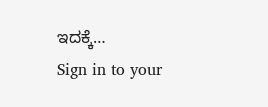ಇದಕ್ಕೆ…
Sign in to your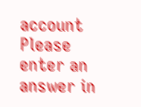account
Please enter an answer in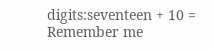digits:seventeen + 10 =
Remember me